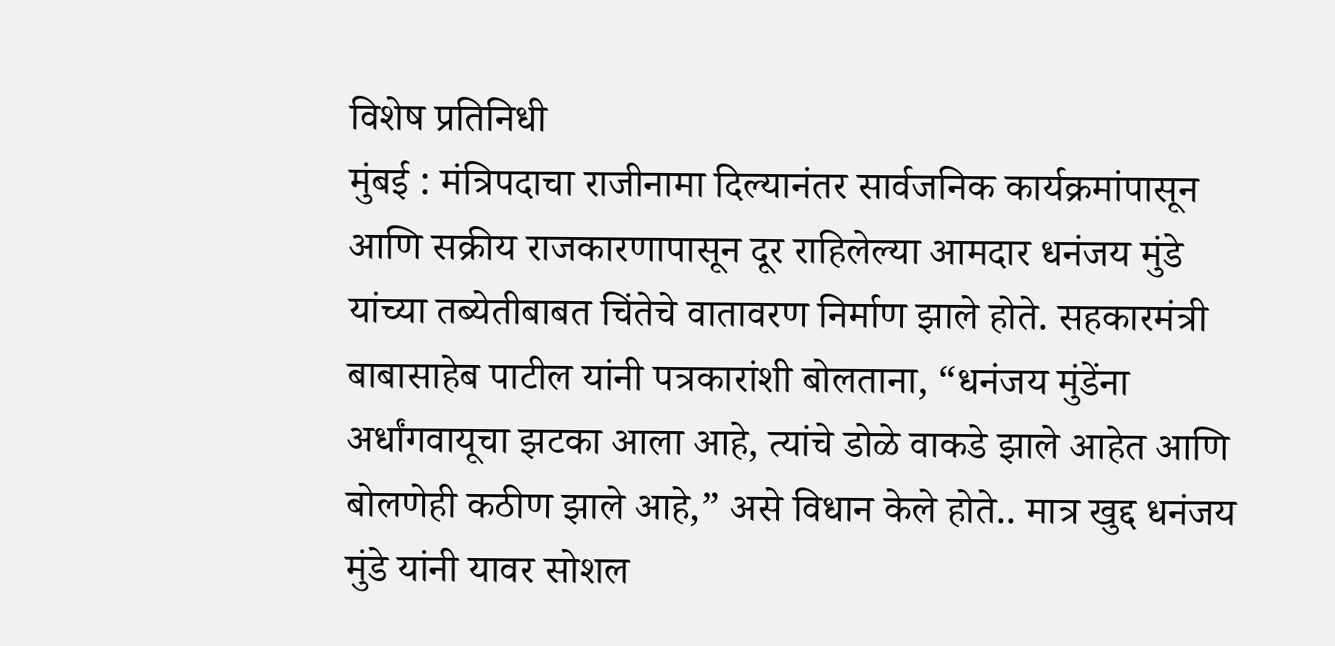विशेष प्रतिनिधी
मुंबई : मंत्रिपदाचा राजीनामा दिल्यानंतर सार्वजनिक कार्यक्रमांपासून आणि सक्रीय राजकारणापासून दूर राहिलेल्या आमदार धनंजय मुंडे यांच्या तब्येतीबाबत चिंतेचे वातावरण निर्माण झाले होते. सहकारमंत्री बाबासाहेब पाटील यांनी पत्रकारांशी बोलताना, “धनंजय मुंडेंना अर्धांगवायूचा झटका आला आहे, त्यांचे डोळे वाकडे झाले आहेत आणि बोलणेही कठीण झाले आहे,” असे विधान केले होते.. मात्र खुद्द धनंजय मुंडे यांनी यावर सोशल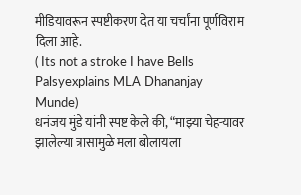मीडियावरून स्पष्टीकरण देत या चर्चांना पूर्णविराम दिला आहे.
( Its not a stroke I have Bells Palsyexplains MLA Dhananjay Munde)
धनंजय मुंडे यांनी स्पष्ट केले की, “माझ्या चेहऱ्यावर झालेल्या त्रासामुळे मला बोलायला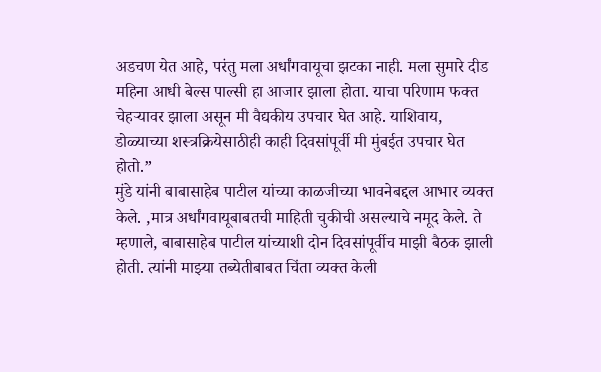अडचण येत आहे, परंतु मला अर्धांगवायूचा झटका नाही. मला सुमारे दीड महिना आधी बेल्स पाल्सी हा आजार झाला होता. याचा परिणाम फक्त चेहऱ्यावर झाला असून मी वैद्यकीय उपचार घेत आहे. याशिवाय, डोळ्याच्या शस्त्रक्रियेसाठीही काही दिवसांपूर्वी मी मुंबईत उपचार घेत होतो.”
मुंडे यांनी बाबासाहेब पाटील यांच्या काळजीच्या भावनेबद्दल आभार व्यक्त केले. ,मात्र अर्धांगवायूबाबतची माहिती चुकीची असल्याचे नमूद केले. ते म्हणाले, बाबासाहेब पाटील यांच्याशी दोन दिवसांपूर्वीच माझी बैठक झाली होती. त्यांनी माझ्या तब्येतीबाबत चिंता व्यक्त केली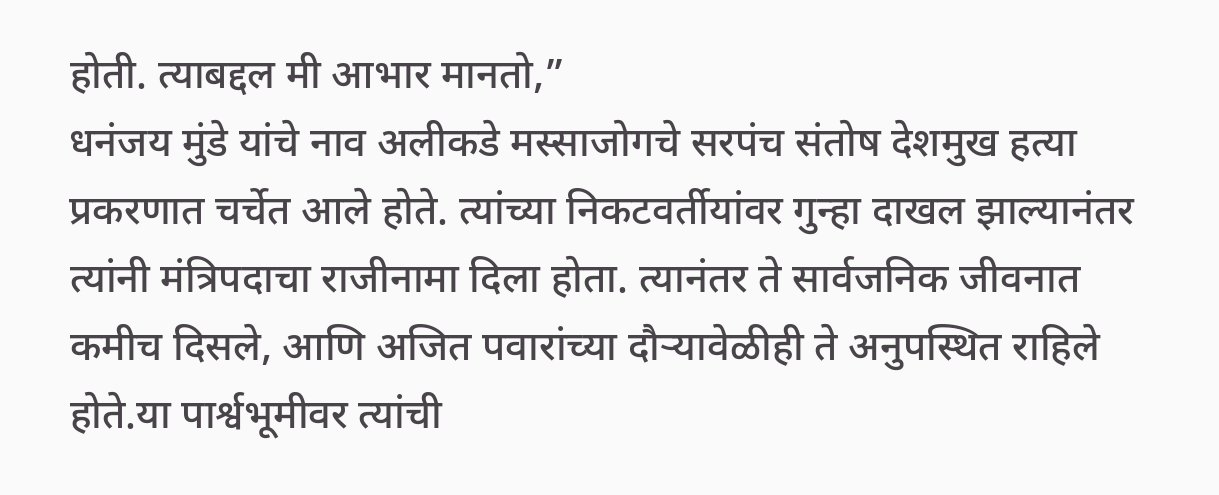होती. त्याबद्दल मी आभार मानतो,”
धनंजय मुंडे यांचे नाव अलीकडे मस्साजोगचे सरपंच संतोष देशमुख हत्या प्रकरणात चर्चेत आले होते. त्यांच्या निकटवर्तीयांवर गुन्हा दाखल झाल्यानंतर त्यांनी मंत्रिपदाचा राजीनामा दिला होता. त्यानंतर ते सार्वजनिक जीवनात कमीच दिसले, आणि अजित पवारांच्या दौऱ्यावेळीही ते अनुपस्थित राहिले होते.या पार्श्वभूमीवर त्यांची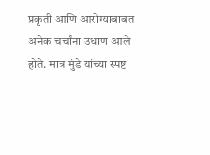प्रकृती आणि आरोग्याबाबत अनेक चर्चांना उधाण आले होते. मात्र मुंडे यांच्या स्पष्ट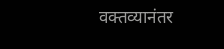वक्तव्यानंतर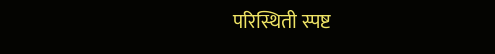परिस्थिती स्पष्ट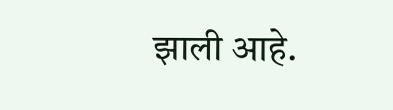झाली आहे.